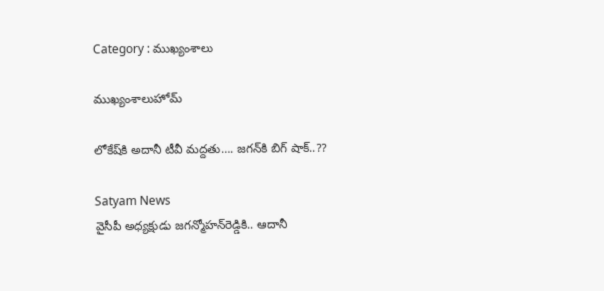Category : ముఖ్యంశాలు

ముఖ్యంశాలుహోమ్

లోకేష్‌కి అదానీ టీవీ మద్దతు…. జగన్‌కి బిగ్‌ షాక్‌..??

Satyam News
వైసీపీ అధ్యక్షుడు జగన్మోహన్‌రెడ్డికి.. ఆదానీ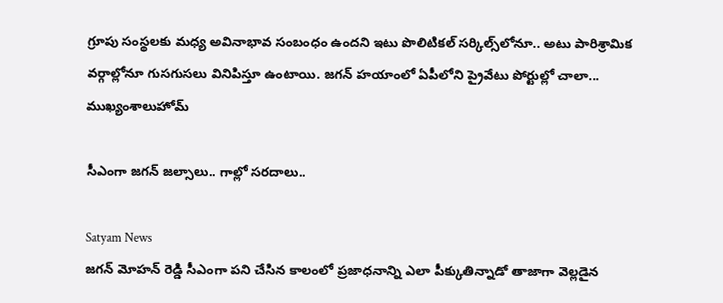గ్రూపు సంస్థలకు మధ్య అవినాభావ సంబంధం ఉందని ఇటు పొలిటికల్‌ సర్కిల్స్‌లోనూ.. అటు పారిశ్రామిక వర్గాల్లోనూ గుసగుసలు వినిపిస్తూ ఉంటాయి. జగన్‌ హయాంలో ఏపీలోని ప్రైవేటు పోర్టుల్లో చాలా...
ముఖ్యంశాలుహోమ్

సీఎంగా జగన్ జల్సాలు.. గాల్లో సరదాలు..

Satyam News
జగన్ మోహన్ రెడ్డి సీఎంగా పని చేసిన కాలంలో ప్రజాధనాన్ని ఎలా పీక్కుతిన్నాడో తాజాగా వెల్లడైన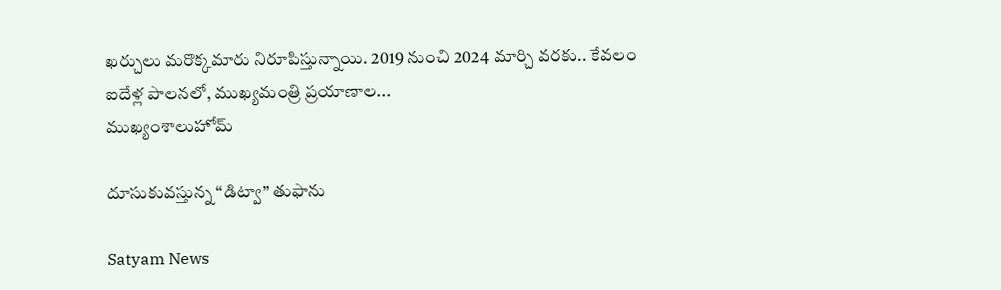ఖర్చులు మరొక్కమారు నిరూపిస్తున్నాయి. 2019 నుంచి 2024 మార్చి వరకు.. కేవలం ఐదేళ్ల పాలనలో, ముఖ్యమంత్రి ప్రయాణాల...
ముఖ్యంశాలుహోమ్

దూసుకువస్తున్న “డిట్వా” తుఫాను

Satyam News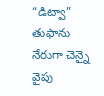“డిట్వా” తుఫాను నేరుగా చెన్నై వైపు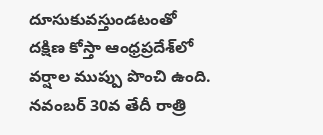దూసుకువస్తుండటంతో దక్షిణ కోస్తా ఆంధ్రప్రదేశ్‌లో వర్షాల ముప్పు పొంచి ఉంది. నవంబర్ 30వ తేదీ రాత్రి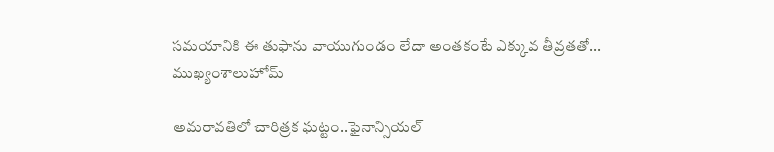సమయానికి ఈ తుఫాను వాయుగుండం లేదా అంతకంటే ఎక్కువ తీవ్రతతో...
ముఖ్యంశాలుహోమ్

అమరావతిలో చారిత్రక ఘట్టం..ఫైనాన్సియల్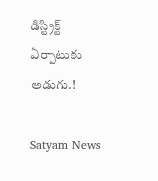డిస్ట్రిక్ట్ ఏర్పాటుకు అడుగు.!

Satyam News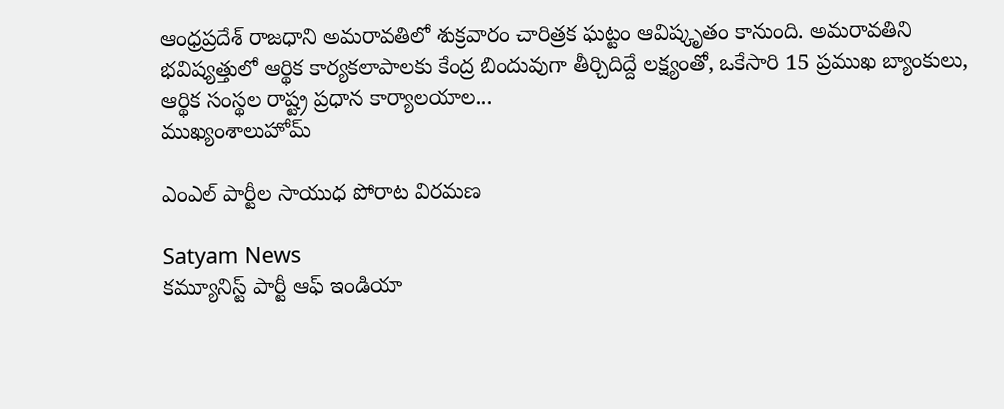ఆంధ్రప్రదేశ్ రాజధాని అమరావతిలో శుక్రవారం చారిత్రక ఘట్టం ఆవిష్కృతం కానుంది. అమరావతిని భవిష్యత్తులో ఆర్థిక కార్యకలాపాలకు కేంద్ర బిందువుగా తీర్చిదిద్దే లక్ష్యంతో, ఒకేసారి 15 ప్రముఖ బ్యాంకులు, ఆర్థిక సంస్థల రాష్ట్ర ప్రధాన కార్యాలయాల...
ముఖ్యంశాలుహోమ్

ఎంఎల్ పార్టీల సాయుధ పోరాట విరమణ

Satyam News
కమ్యూనిస్ట్ పార్టీ ఆఫ్ ఇండియా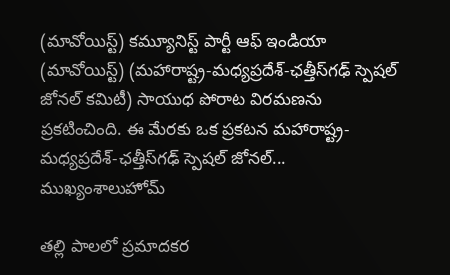(మావోయిస్ట్) కమ్యూనిస్ట్ పార్టీ ఆఫ్ ఇండియా (మావోయిస్ట్) (మహారాష్ట్ర-మధ్యప్రదేశ్-ఛత్తీస్‌గఢ్ స్పెషల్ జోనల్ కమిటీ) సాయుధ పోరాట విరమణను ప్రకటించింది. ఈ మేరకు ఒక ప్రకటన మహారాష్ట్ర-మధ్యప్రదేశ్-ఛత్తీస్‌గఢ్ స్పెషల్ జోనల్...
ముఖ్యంశాలుహోమ్

తల్లి పాలలో ప్రమాదకర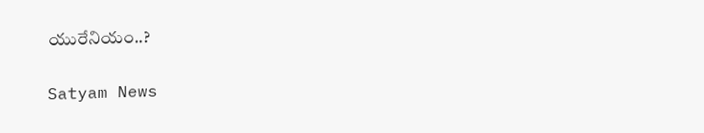యురేనియం..?

Satyam News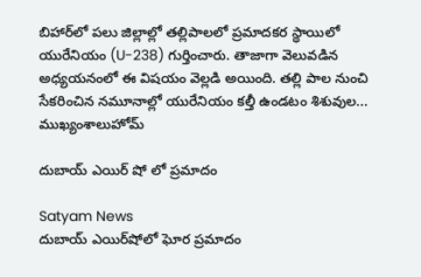బిహార్‌లో పలు జిల్లాల్లో తల్లిపాలలో ప్రమాదకర స్థాయిలో యురేనియం (U-238) గుర్తించారు. తాజాగా వెలువడిన అధ్యయనంలో ఈ విషయం వెల్లడి అయింది. తల్లి పాల నుంచి సేకరించిన నమూనాల్లో యురేనియం కల్తీ ఉండటం శిశువుల...
ముఖ్యంశాలుహోమ్

దుబాయ్ ఎయిర్ షో లో ప్రమాదం

Satyam News
దుబాయ్ ఎయిర్‌షోలో ఘోర ప్రమాదం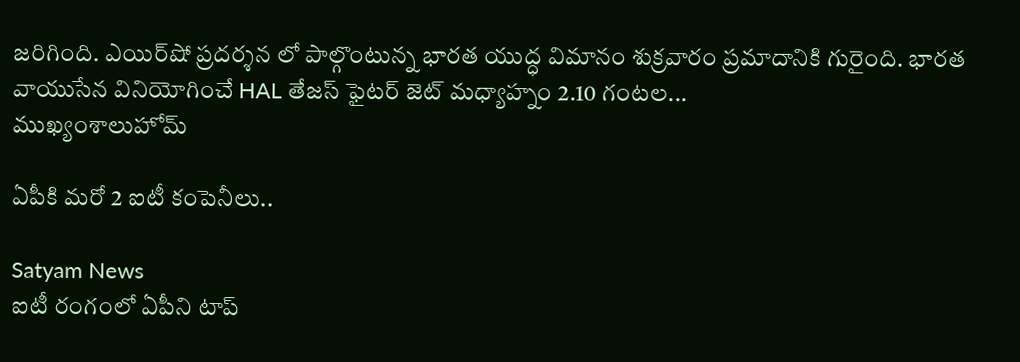జరిగింది. ఎయిర్‌షో ప్రదర్శన లో పాల్గొంటున్న భారత యుద్ధ విమానం శుక్రవారం ప్రమాదానికి గురైంది. భారత వాయుసేన వినియోగించే HAL తేజస్‌ ఫైటర్ జెట్ మధ్యాహ్నం 2.10 గంటల...
ముఖ్యంశాలుహోమ్

ఏపీకి మరో 2 ఐటీ కంపెనీలు..

Satyam News
ఐటీ రంగంలో ఏపీని టాప్‌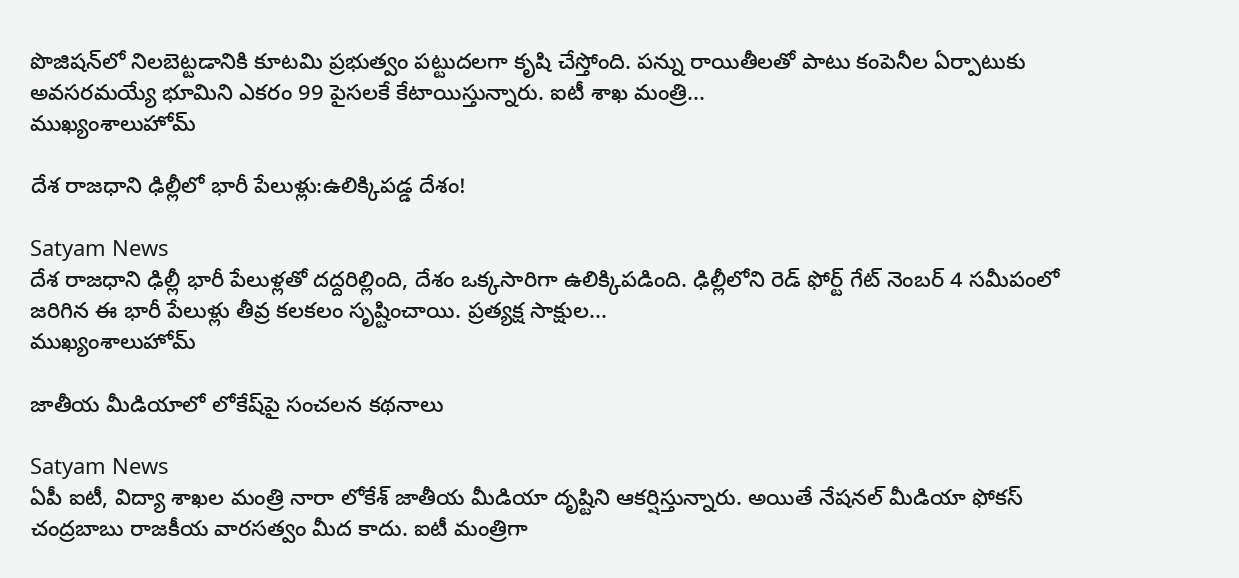పొజిషన్‌లో నిలబెట్టడానికి కూటమి ప్రభుత్వం పట్టుదలగా కృషి చేస్తోంది. పన్ను రాయితీలతో పాటు కంపెనీల ఏర్పాటుకు అవసరమయ్యే భూమిని ఎకరం 99 పైసలకే కేటాయిస్తున్నారు. ఐటీ శాఖ మంత్రి...
ముఖ్యంశాలుహోమ్

దేశ రాజధాని ఢిల్లీలో భారీ పేలుళ్లు:ఉలిక్కిపడ్డ దేశం!

Satyam News
దేశ రాజధాని ఢిల్లీ భారీ పేలుళ్లతో దద్దరిల్లింది, దేశం ఒక్కసారిగా ఉలిక్కిపడింది. ఢిల్లీలోని రెడ్ ఫోర్ట్ గేట్ నెంబర్ 4 సమీపంలో జరిగిన ఈ భారీ పేలుళ్లు తీవ్ర కలకలం సృష్టించాయి. ప్రత్యక్ష సాక్షుల...
ముఖ్యంశాలుహోమ్

జాతీయ మీడియాలో లోకేష్‌పై సంచలన కథనాలు

Satyam News
ఏపీ ఐటీ, విద్యా శాఖల మంత్రి నారా లోకేశ్‌ జాతీయ మీడియా దృష్టిని ఆకర్షిస్తున్నారు. అయితే నేషనల్ మీడియా ఫోకస్‌ చంద్రబాబు రాజకీయ వారసత్వం మీద కాదు. ఐటీ మంత్రిగా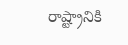రాష్ట్రానికి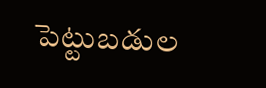పెట్టుబడుల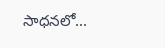సాధనలో...